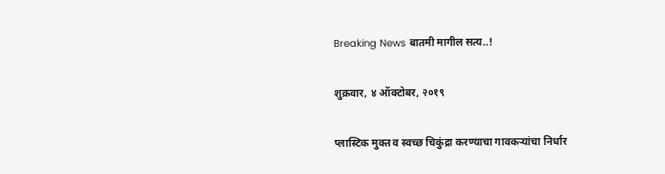Breaking News बातमी मागील सत्य..!

शुक्रवार, ४ ऑक्टोबर, २०१९

प्लास्टिक मुक्त व स्वच्छ चिकुंद्रा करण्याचा गावकऱ्यांचा निर्धार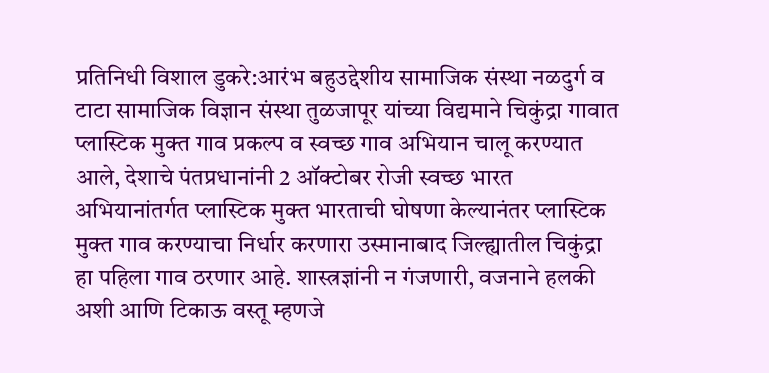प्रतिनिधी विशाल डुकरे:आरंभ बहुउद्देशीय सामाजिक संस्था नळदुर्ग व टाटा सामाजिक विज्ञान संस्था तुळजापूर यांच्या विद्यमाने चिकुंद्रा गावात प्लास्टिक मुक्त गाव प्रकल्प व स्वच्छ गाव अभियान चालू करण्यात आले, देशाचे पंतप्रधानांनी 2 ऑक्टोबर रोजी स्वच्छ भारत अभियानांतर्गत प्लास्टिक मुक्त भारताची घोषणा केल्यानंतर प्लास्टिक मुक्त गाव करण्याचा निर्धार करणारा उस्मानाबाद जिल्ह्यातील चिकुंद्रा हा पहिला गाव ठरणार आहे. शास्त्रज्ञांनी न गंजणारी, वजनाने हलकी अशी आणि टिकाऊ वस्तू म्हणजे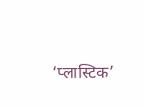‘प्लास्टिक’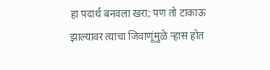हा पदार्थ बनवला खरा; पण तो टाकाऊ झाल्यावर त्याचा जिवाणूंमुळे र्‍हास होत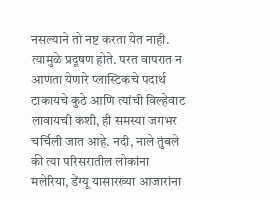नसल्याने तो नष्ट करता येत नाही. त्यामुळे प्रदूषण होते. परत वापरात न आणता येणारे प्लास्टिकचे पदार्थ टाकायचे कुठे आणि त्यांची विल्हेवाट लावायची कशी, ही समस्या जगभर चर्चिली जात आहे. नदी, नाले तुंबले की त्या परिसरातील लोकांना मलेरिया, डेंग्यू यासारख्या आजारांना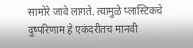सामोरे जावे लागते. त्यामुळे प्लास्टिकचे दुष्परिणाम हे एकंदरीतच मानवी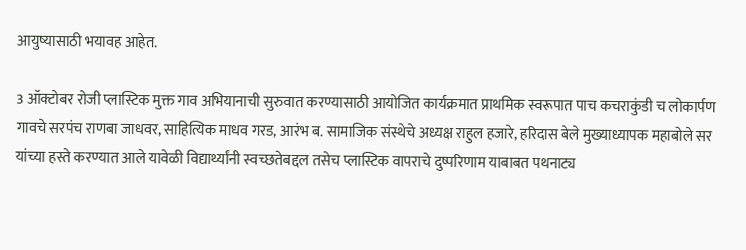आयुष्यासाठी भयावह आहेत.

3 ऑक्टोबर रोजी प्लास्टिक मुक्त गाव अभियानाची सुरुवात करण्यासाठी आयोजित कार्यक्रमात प्राथमिक स्वरूपात पाच कचराकुंडी च लोकार्पण गावचे सरपंच राणबा जाधवर, साहित्यिक माधव गरड, आरंभ ब. सामाजिक संस्थेचे अध्यक्ष राहुल हजारे, हरिदास बेले मुख्याध्यापक महाबोले सर यांच्या हस्ते करण्यात आले यावेळी विद्यार्थ्यांनी स्वच्छतेबद्दल तसेच प्लास्टिक वापराचे दुष्परिणाम याबाबत पथनाट्य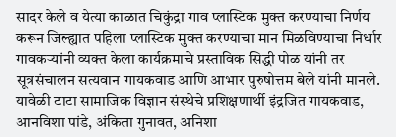सादर केले व येत्या काळात चिकुंद्रा गाव प्लास्टिक मुक्त करण्याचा निर्णय करून जिल्ह्यात पहिला प्लास्टिक मुक्त करण्याचा मान मिळविण्याचा निर्धार गावकऱ्यांनी व्यक्त केला कार्यक्रमाचे प्रस्ताविक सिद्धी पोळ यांनी तर सूत्रसंचालन सत्यवान गायकवाड आणि आभार पुरुषोत्तम बेले यांनी मानले. यावेळी टाटा सामाजिक विज्ञान संस्थेचे प्रशिक्षणार्थी इंद्रजित गायकवाड, आनविशा पांडे, अंकिता गुनावत, अनिशा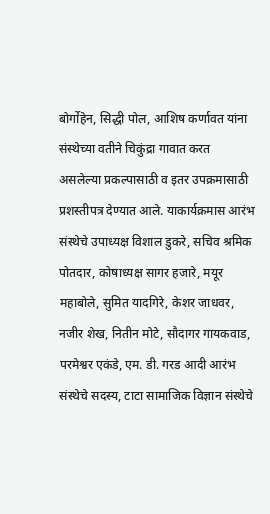बोर्गोहेन, सिद्धी पोल, आशिष कर्णावत यांना संस्थेच्या वतीने चिकुंद्रा गावात करत असलेल्या प्रकल्पासाठी व इतर उपक्रमासाठी प्रशस्तीपत्र देण्यात आले. याकार्यक्रमास आरंभ संस्थेचे उपाध्यक्ष विशाल डुकरे, सचिव श्रमिक पोतदार, कोषाध्यक्ष सागर हजारे, मयूर महाबोले, सुमित यादगिरे, केशर जाधवर, नजीर शेख, नितीन मोटे, सौदागर गायकवाड, परमेश्वर एकंडे, एम. डी. गरड आदी आरंभ संस्थेचे सदस्य, टाटा सामाजिक विज्ञान संस्थेचे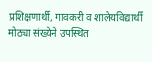प्रशिक्षणार्थी, गावकरी व शालेयविद्यार्थी मोठ्या संख्येने उपस्थित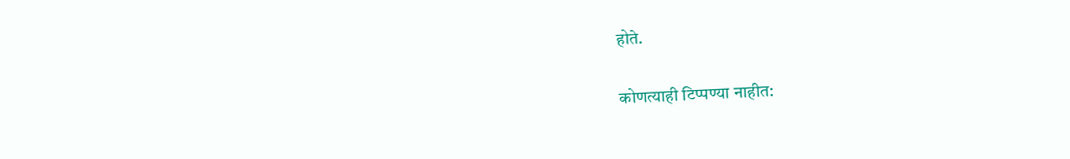होते.

कोणत्याही टिप्पण्‍या नाहीत: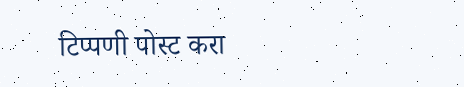टिप्पणी पोस्ट करा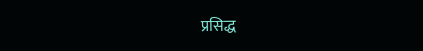प्रसिद्ध